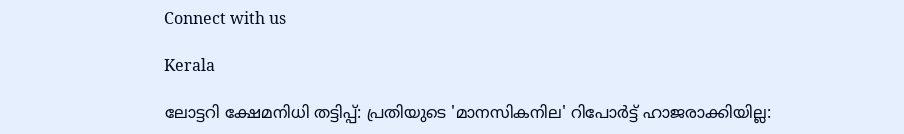Connect with us

Kerala

ലോട്ടറി ക്ഷേമനിധി തട്ടിപ്പ്: പ്രതിയുടെ 'മാനസികനില' റിപോര്‍ട്ട് ഹാജരാക്കിയില്ല: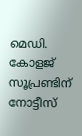മെഡി. കോളജ് സൂപ്രണ്ടിന് നോട്ടീസ്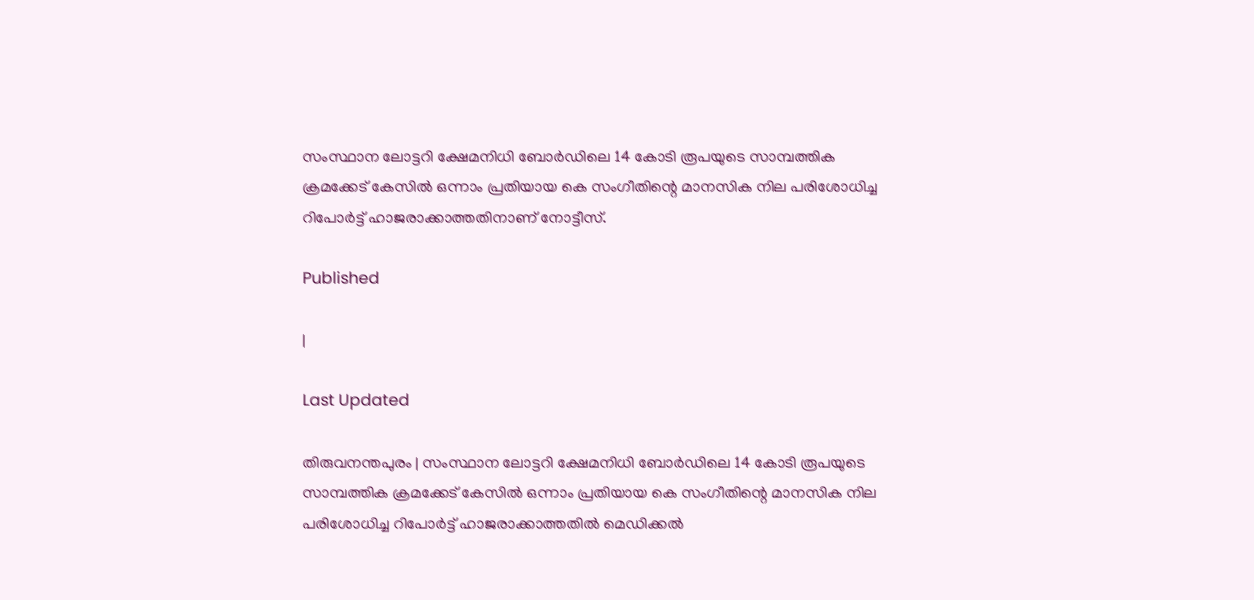സംസ്ഥാന ലോട്ടറി ക്ഷേമനിധി ബോര്‍ഡിലെ 14 കോടി രൂപയുടെ സാമ്പത്തിക ക്രമക്കേട് കേസില്‍ ഒന്നാം പ്രതിയായ കെ സംഗീതിന്റെ മാനസിക നില പരിശോധിച്ച റിപോര്‍ട്ട് ഹാജരാക്കാത്തതിനാണ്‌ നോട്ടീസ്.

Published

|

Last Updated

തിരുവനന്തപുരം | സംസ്ഥാന ലോട്ടറി ക്ഷേമനിധി ബോര്‍ഡിലെ 14 കോടി രൂപയുടെ സാമ്പത്തിക ക്രമക്കേട് കേസില്‍ ഒന്നാം പ്രതിയായ കെ സംഗീതിന്റെ മാനസിക നില പരിശോധിച്ച റിപോര്‍ട്ട് ഹാജരാക്കാത്തതില്‍ മെഡിക്കല്‍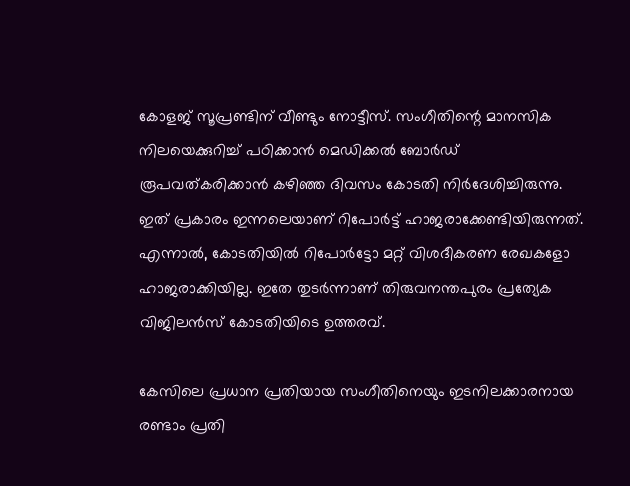കോളജ് സൂപ്രണ്ടിന് വീണ്ടും നോട്ടീസ്. സംഗീതിന്റെ മാനസിക നിലയെക്കുറിച്ച് പഠിക്കാന്‍ മെഡിക്കല്‍ ബോര്‍ഡ് രൂപവത്കരിക്കാന്‍ കഴിഞ്ഞ ദിവസം കോടതി നിര്‍ദേശിച്ചിരുന്നു. ഇത് പ്രകാരം ഇന്നലെയാണ് റിപോര്‍ട്ട് ഹാജരാക്കേണ്ടിയിരുന്നത്. എന്നാല്‍, കോടതിയില്‍ റിപോര്‍ട്ടോ മറ്റ് വിശദീകരണ രേഖകളോ ഹാജരാക്കിയില്ല. ഇതേ തുടര്‍ന്നാണ് തിരുവനന്തപുരം പ്രത്യേക വിജിലന്‍സ് കോടതിയിടെ ഉത്തരവ്.

കേസിലെ പ്രധാന പ്രതിയായ സംഗീതിനെയും ഇടനിലക്കാരനായ രണ്ടാം പ്രതി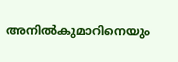അനില്‍കുമാറിനെയും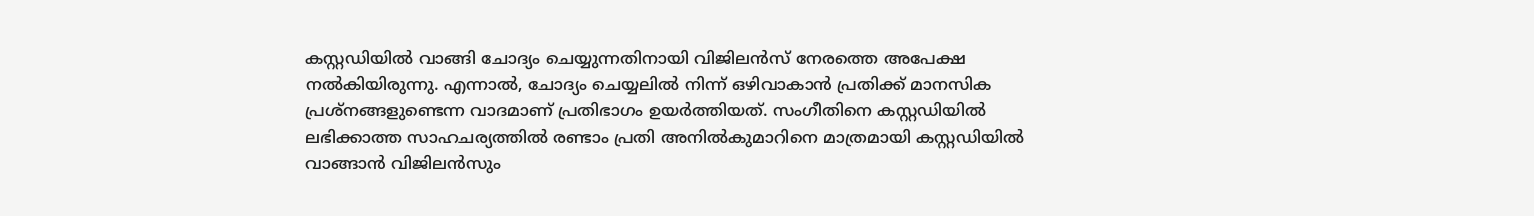കസ്റ്റഡിയില്‍ വാങ്ങി ചോദ്യം ചെയ്യുന്നതിനായി വിജിലന്‍സ് നേരത്തെ അപേക്ഷ നല്‍കിയിരുന്നു. എന്നാല്‍, ചോദ്യം ചെയ്യലില്‍ നിന്ന് ഒഴിവാകാന്‍ പ്രതിക്ക് മാനസിക പ്രശ്‌നങ്ങളുണ്ടെന്ന വാദമാണ് പ്രതിഭാഗം ഉയര്‍ത്തിയത്. സംഗീതിനെ കസ്റ്റഡിയില്‍ ലഭിക്കാത്ത സാഹചര്യത്തില്‍ രണ്ടാം പ്രതി അനില്‍കുമാറിനെ മാത്രമായി കസ്റ്റഡിയില്‍ വാങ്ങാന്‍ വിജിലന്‍സും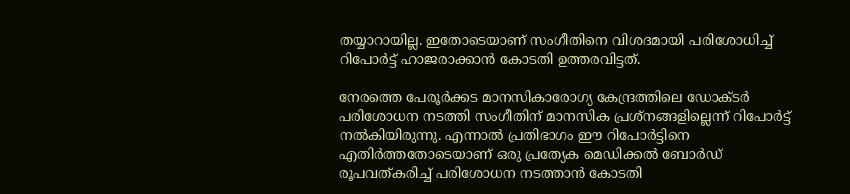തയ്യാറായില്ല. ഇതോടെയാണ് സംഗീതിനെ വിശദമായി പരിശോധിച്ച് റിപോര്‍ട്ട് ഹാജരാക്കാന്‍ കോടതി ഉത്തരവിട്ടത്.

നേരത്തെ പേരൂര്‍ക്കട മാനസികാരോഗ്യ കേന്ദ്രത്തിലെ ഡോക്ടര്‍ പരിശോധന നടത്തി സംഗീതിന് മാനസിക പ്രശ്‌നങ്ങളില്ലെന്ന് റിപോര്‍ട്ട് നല്‍കിയിരുന്നു. എന്നാല്‍ പ്രതിഭാഗം ഈ റിപോര്‍ട്ടിനെ എതിര്‍ത്തതോടെയാണ് ഒരു പ്രത്യേക മെഡിക്കല്‍ ബോര്‍ഡ് രൂപവത്കരിച്ച് പരിശോധന നടത്താന്‍ കോടതി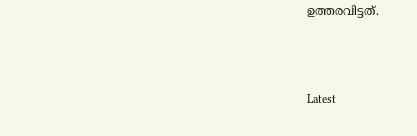ഉത്തരവിട്ടത്.



Latest